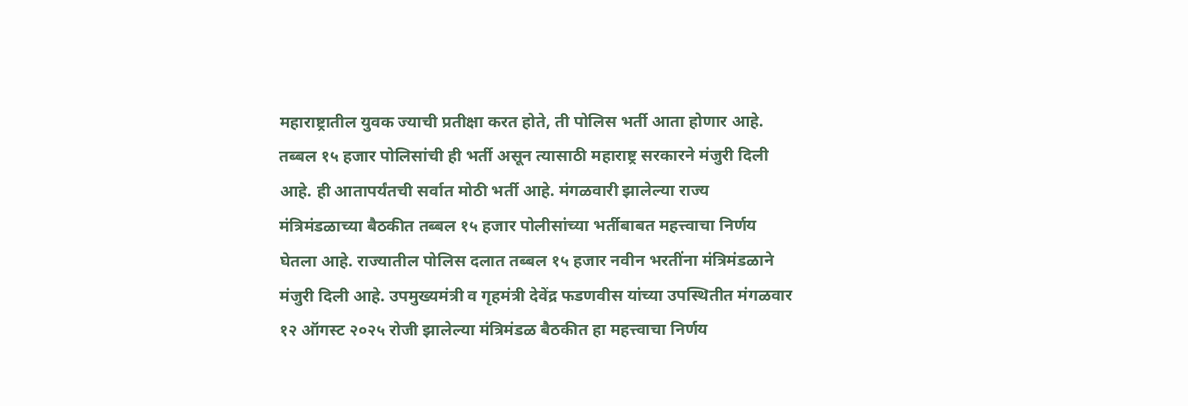महाराष्ट्रातील युवक ज्याची प्रतीक्षा करत होते, ती पोलिस भर्ती आता होणार आहे. तब्बल १५ हजार पोलिसांची ही भर्ती असून त्यासाठी महाराष्ट्र सरकारने मंजुरी दिली आहे. ही आतापर्यंतची सर्वात मोठी भर्ती आहे. मंगळवारी झालेल्या राज्य मंत्रिमंडळाच्या बैठकीत तब्बल १५ हजार पोलीसांच्या भर्तीबाबत महत्त्वाचा निर्णय घेतला आहे. राज्यातील पोलिस दलात तब्बल १५ हजार नवीन भरतींना मंत्रिमंडळाने मंजुरी दिली आहे. उपमुख्यमंत्री व गृहमंत्री देवेंद्र फडणवीस यांच्या उपस्थितीत मंगळवार १२ ऑगस्ट २०२५ रोजी झालेल्या मंत्रिमंडळ बैठकीत हा महत्त्वाचा निर्णय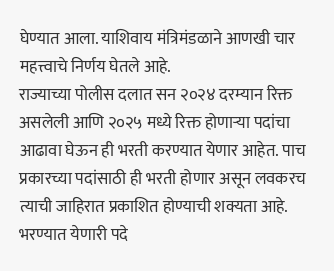घेण्यात आला. याशिवाय मंत्रिमंडळाने आणखी चार महत्त्वाचे निर्णय घेतले आहे.
राज्याच्या पोलीस दलात सन २०२४ दरम्यान रिक्त असलेली आणि २०२५ मध्ये रिक्त होणाऱ्या पदांचा आढावा घेऊन ही भरती करण्यात येणार आहेत. पाच प्रकारच्या पदांसाठी ही भरती होणार असून लवकरच त्याची जाहिरात प्रकाशित होण्याची शक्यता आहे.
भरण्यात येणारी पदे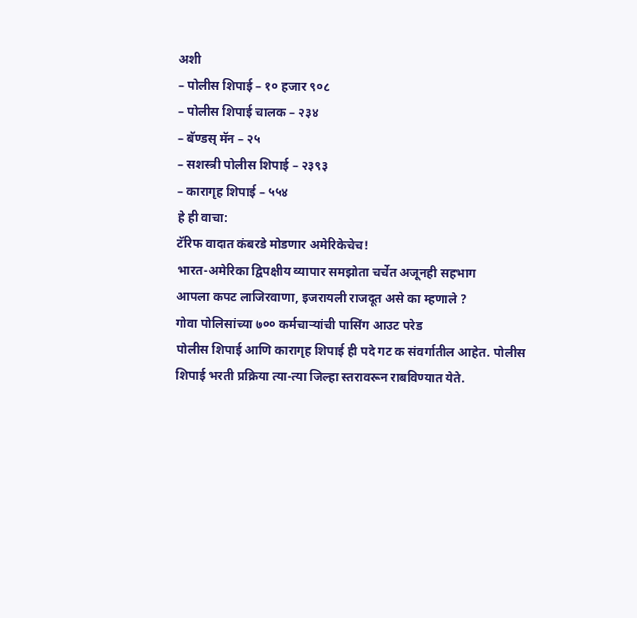अशी
– पोलीस शिपाई – १० हजार ९०८
– पोलीस शिपाई चालक – २३४
– बॅण्डस् मॅन – २५
– सशस्त्री पोलीस शिपाई – २३९३
– कारागृह शिपाई – ५५४
हे ही वाचा:
टॅरिफ वादात कंबरडे मोडणार अमेरिकेचेच!
भारत-अमेरिका द्विपक्षीय व्यापार समझोता चर्चेत अजूनही सहभाग
आपला कपट लाजिरवाणा, इजरायली राजदूत असे का म्हणाले ?
गोवा पोलिसांच्या ७०० कर्मचाऱ्यांची पासिंग आउट परेड
पोलीस शिपाई आणि कारागृह शिपाई ही पदे गट क संवर्गातील आहेत. पोलीस शिपाई भरती प्रक्रिया त्या-त्या जिल्हा स्तरावरून राबविण्यात येते.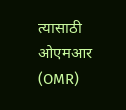त्यासाठी ओएमआर (OMR)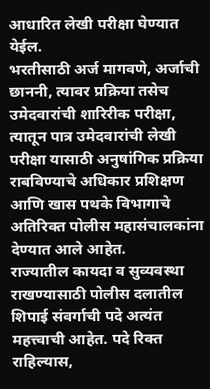आधारित लेखी परीक्षा घेण्यात येईल.
भरतीसाठी अर्ज मागवणे, अर्जाची छाननी, त्यावर प्रक्रिया तसेच उमेदवारांची शारिरीक परीक्षा, त्यातून पात्र उमेदवारांची लेखी परीक्षा यासाठी अनुषांगिक प्रक्रिया राबविण्याचे अधिकार प्रशिक्षण आणि खास पथके विभागाचे अतिरिक्त पोलीस महासंचालकांना देण्यात आले आहेत.
राज्यातील कायदा व सुव्यवस्था राखण्यासाठी पोलीस दलातील शिपाई संवर्गाची पदे अत्यंत महत्त्वाची आहेत. पदे रिक्त राहिल्यास,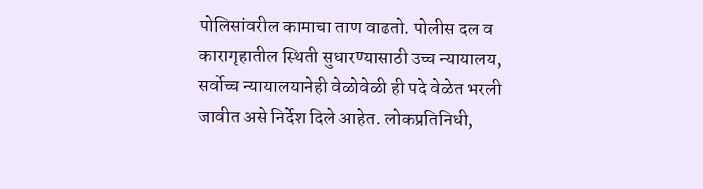पोलिसांवरील कामाचा ताण वाढतो. पोलीस दल व कारागृहातील स्थिती सुधारण्यासाठी उच्च न्यायालय, सर्वोच्च न्यायालयानेही वेळोवेळी ही पदे वेळेत भरली जावीत असे निर्देश दिले आहेत. लोकप्रतिनिधी,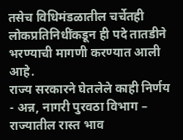तसेच विधिमंडळातील चर्चेतही लोकप्रतिनिधींकडून ही पदे तातडीने भरण्याची मागणी करण्यात आली आहे.
राज्य सरकारने घेतलेले काही निर्णय
- अन्न, नागरी पुरवठा विभाग – राज्यातील रास्त भाव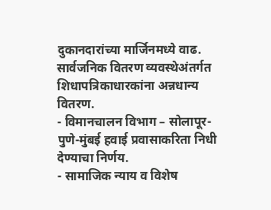दुकानदारांच्या मार्जिनमध्ये वाढ. सार्वजनिक वितरण व्यवस्थेअंतर्गत शिधापत्रिकाधारकांना अन्नधान्य वितरण.
- विमानचालन विभाग – सोलापूर-पुणे-मुंबई हवाई प्रवासाकरिता निधी देण्याचा निर्णय.
- सामाजिक न्याय व विशेष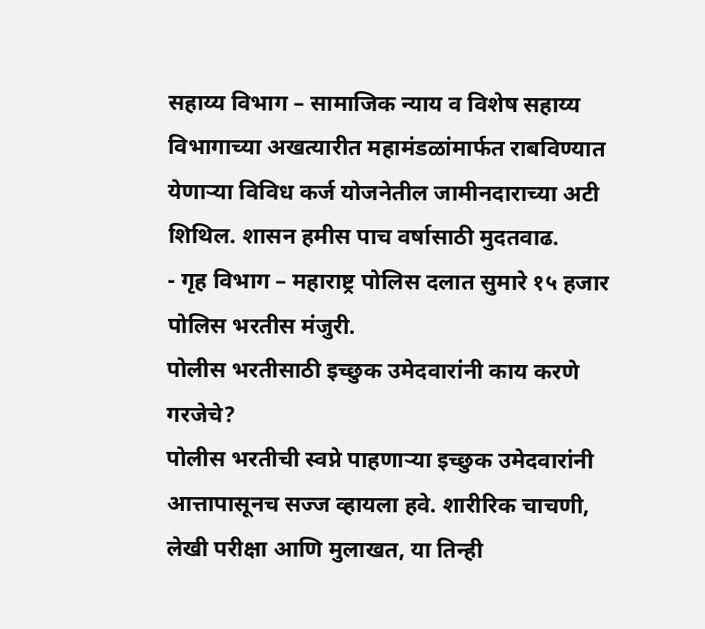सहाय्य विभाग – सामाजिक न्याय व विशेष सहाय्य विभागाच्या अखत्यारीत महामंडळांमार्फत राबविण्यात येणाऱ्या विविध कर्ज योजनेतील जामीनदाराच्या अटी शिथिल. शासन हमीस पाच वर्षासाठी मुदतवाढ.
- गृह विभाग – महाराष्ट्र पोलिस दलात सुमारे १५ हजार पोलिस भरतीस मंजुरी.
पोलीस भरतीसाठी इच्छुक उमेदवारांनी काय करणे गरजेचे?
पोलीस भरतीची स्वप्ने पाहणाऱ्या इच्छुक उमेदवारांनी आत्तापासूनच सज्ज व्हायला हवे. शारीरिक चाचणी, लेखी परीक्षा आणि मुलाखत, या तिन्ही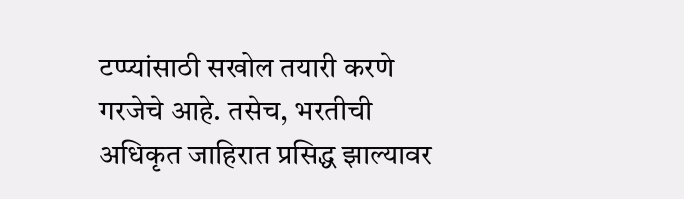टप्प्यांसाठी सखोल तयारी करणे गरजेचे आहे. तसेच, भरतीची अधिकृत जाहिरात प्रसिद्ध झाल्यावर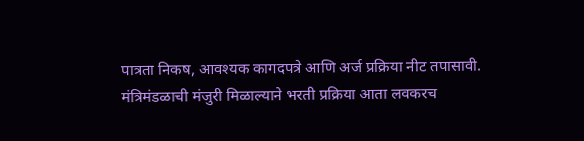पात्रता निकष, आवश्यक कागदपत्रे आणि अर्ज प्रक्रिया नीट तपासावी. मंत्रिमंडळाची मंजुरी मिळाल्याने भरती प्रक्रिया आता लवकरच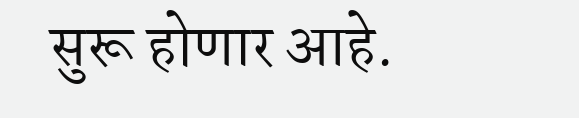सुरू होणार आहे.